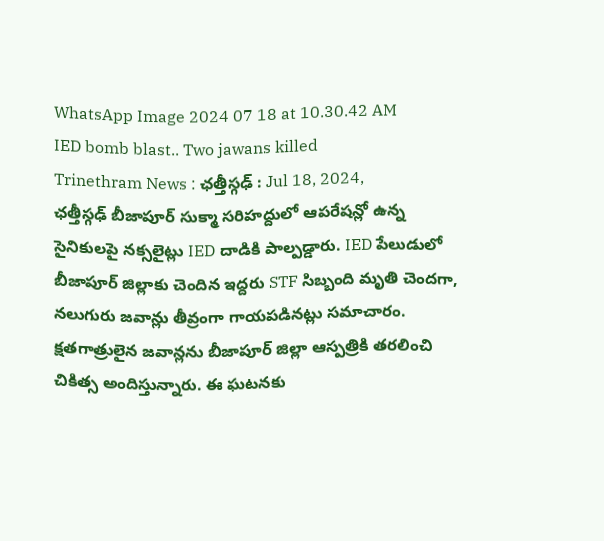WhatsApp Image 2024 07 18 at 10.30.42 AM
IED bomb blast.. Two jawans killed
Trinethram News : ఛత్తీస్గఢ్ : Jul 18, 2024,
ఛత్తీస్గఢ్ బీజాపూర్ సుక్మా సరిహద్దులో ఆపరేషన్లో ఉన్న సైనికులపై నక్సలైట్లు IED దాడికి పాల్పడ్డారు. IED పేలుడులో బీజాపూర్ జిల్లాకు చెందిన ఇద్దరు STF సిబ్బంది మృతి చెందగా, నలుగురు జవాన్లు తీవ్రంగా గాయపడినట్లు సమాచారం. క్షతగాత్రులైన జవాన్లను బీజాపూర్ జిల్లా ఆస్పత్రికి తరలించి చికిత్స అందిస్తున్నారు. ఈ ఘటనకు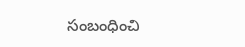సంబంధించి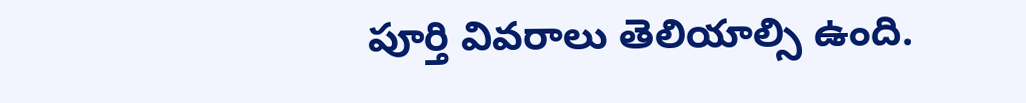పూర్తి వివరాలు తెలియాల్సి ఉంది.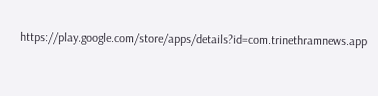https://play.google.com/store/apps/details?id=com.trinethramnews.app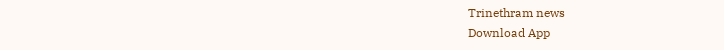Trinethram news
Download App